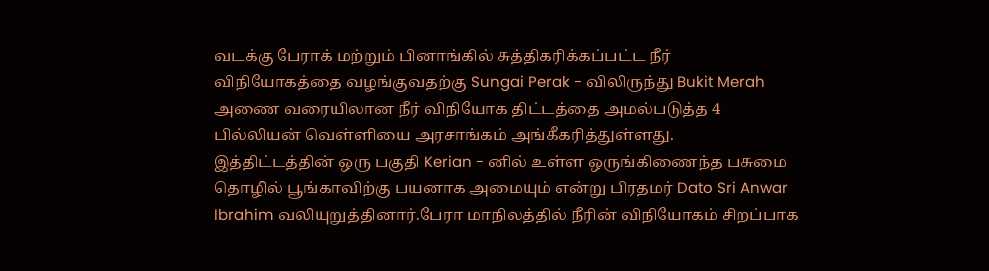வடக்கு பேராக் மற்றும் பினாங்கில் சுத்திகரிக்கப்பட்ட நீர் விநியோகத்தை வழங்குவதற்கு Sungai Perak - விலிருந்து Bukit Merah அணை வரையிலான நீர் விநியோக திட்டத்தை அமல்படுத்த 4 பில்லியன் வெள்ளியை அரசாங்கம் அங்கீகரித்துள்ளது.
இத்திட்டத்தின் ஒரு பகுதி Kerian - னில் உள்ள ஒருங்கிணைந்த பசுமை தொழில் பூங்காவிற்கு பயனாக அமையும் என்று பிரதமர் Dato Sri Anwar Ibrahim வலியுறுத்தினார்.பேரா மாநிலத்தில் நீரின் விநியோகம் சிறப்பாக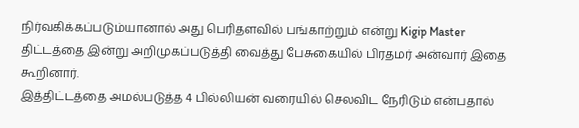நிர்வகிக்கப்படும்யானால் அது பெரிதளவில் பங்காற்றும் என்று Kigip Master திட்டத்தை இன்று அறிமுகப்படுத்தி வைத்து பேசுகையில் பிரதமர் அன்வார் இதை கூறினார்.
இத்திட்டத்தை அமல்படுத்த 4 பில்லியன் வரையில் செலவிட நேரிடும் என்பதால்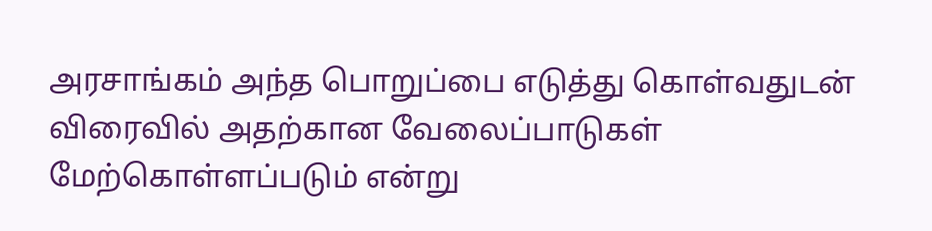அரசாங்கம் அந்த பொறுப்பை எடுத்து கொள்வதுடன் விரைவில் அதற்கான வேலைப்பாடுகள் மேற்கொள்ளப்படும் என்று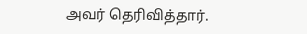அவர் தெரிவித்தார்.